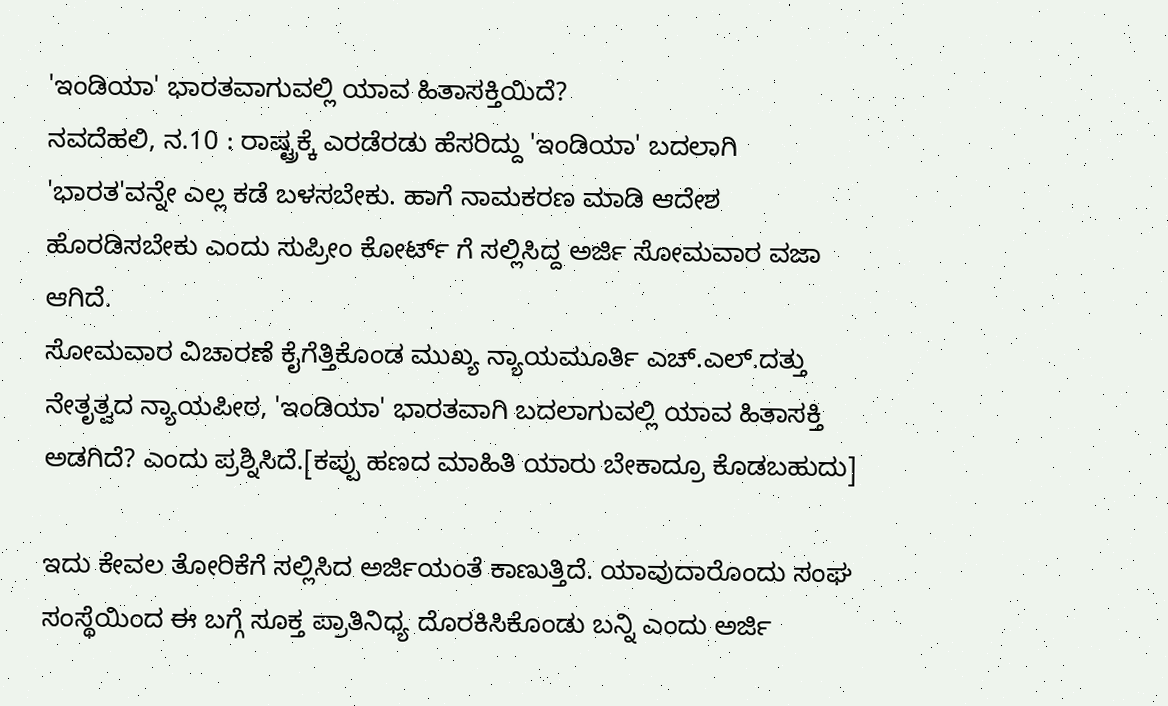'ಇಂಡಿಯಾ' ಭಾರತವಾಗುವಲ್ಲಿ ಯಾವ ಹಿತಾಸಕ್ತಿಯಿದೆ?
ನವದೆಹಲಿ, ನ.10 : ರಾಷ್ಟ್ರಕ್ಕೆ ಎರಡೆರಡು ಹೆಸರಿದ್ದು 'ಇಂಡಿಯಾ' ಬದಲಾಗಿ 'ಭಾರತ'ವನ್ನೇ ಎಲ್ಲ ಕಡೆ ಬಳಸಬೇಕು. ಹಾಗೆ ನಾಮಕರಣ ಮಾಡಿ ಆದೇಶ ಹೊರಡಿಸಬೇಕು ಎಂದು ಸುಪ್ರೀಂ ಕೋರ್ಟ್ ಗೆ ಸಲ್ಲಿಸಿದ್ದ ಅರ್ಜಿ ಸೋಮವಾರ ವಜಾ ಆಗಿದೆ.
ಸೋಮವಾರ ವಿಚಾರಣೆ ಕೈಗೆತ್ತಿಕೊಂಡ ಮುಖ್ಯ ನ್ಯಾಯಮೂರ್ತಿ ಎಚ್.ಎಲ್.ದತ್ತು ನೇತೃತ್ವದ ನ್ಯಾಯಪೀಠ, 'ಇಂಡಿಯಾ' ಭಾರತವಾಗಿ ಬದಲಾಗುವಲ್ಲಿ ಯಾವ ಹಿತಾಸಕ್ತಿ ಅಡಗಿದೆ? ಎಂದು ಪ್ರಶ್ನಿಸಿದೆ.[ಕಪ್ಪು ಹಣದ ಮಾಹಿತಿ ಯಾರು ಬೇಕಾದ್ರೂ ಕೊಡಬಹುದು]

ಇದು ಕೇವಲ ತೋರಿಕೆಗೆ ಸಲ್ಲಿಸಿದ ಅರ್ಜಿಯಂತೆ ಕಾಣುತ್ತಿದೆ. ಯಾವುದಾರೊಂದು ಸಂಘ ಸಂಸ್ಥೆಯಿಂದ ಈ ಬಗ್ಗೆ ಸೂಕ್ತ ಪ್ರಾತಿನಿಧ್ಯ ದೊರಕಿಸಿಕೊಂಡು ಬನ್ನಿ ಎಂದು ಅರ್ಜಿ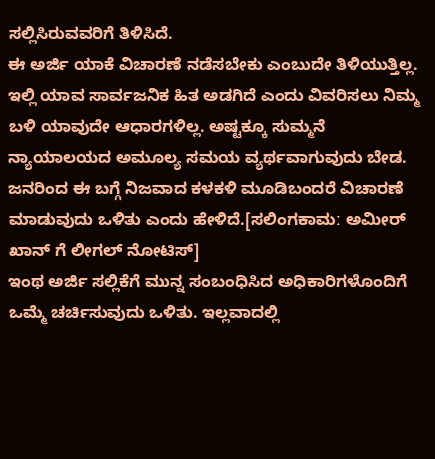ಸಲ್ಲಿಸಿರುವವರಿಗೆ ತಿಳಿಸಿದೆ.
ಈ ಅರ್ಜಿ ಯಾಕೆ ವಿಚಾರಣೆ ನಡೆಸಬೇಕು ಎಂಬುದೇ ತಿಳಿಯುತ್ತಿಲ್ಲ. ಇಲ್ಲಿ ಯಾವ ಸಾರ್ವಜನಿಕ ಹಿತ ಅಡಗಿದೆ ಎಂದು ವಿವರಿಸಲು ನಿಮ್ಮ ಬಳಿ ಯಾವುದೇ ಆಧಾರಗಳಿಲ್ಲ. ಅಷ್ಟಕ್ಕೂ ಸುಮ್ಮನೆ ನ್ಯಾಯಾಲಯದ ಅಮೂಲ್ಯ ಸಮಯ ವ್ಯರ್ಥವಾಗುವುದು ಬೇಡ. ಜನರಿಂದ ಈ ಬಗ್ಗೆ ನಿಜವಾದ ಕಳಕಳಿ ಮೂಡಿಬಂದರೆ ವಿಚಾರಣೆ ಮಾಡುವುದು ಒಳಿತು ಎಂದು ಹೇಳಿದೆ.[ಸಲಿಂಗಕಾಮː ಅಮೀರ್ ಖಾನ್ ಗೆ ಲೀಗಲ್ ನೋಟಿಸ್]
ಇಂಥ ಅರ್ಜಿ ಸಲ್ಲಿಕೆಗೆ ಮುನ್ನ ಸಂಬಂಧಿಸಿದ ಅಧಿಕಾರಿಗಳೊಂದಿಗೆ ಒಮ್ಮೆ ಚರ್ಚಿಸುವುದು ಒಳಿತು. ಇಲ್ಲವಾದಲ್ಲಿ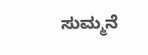ಸುಮ್ಮನೆ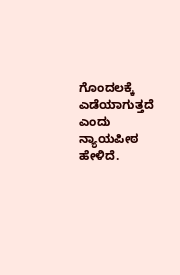ಗೊಂದಲಕ್ಕೆ ಎಡೆಯಾಗುತ್ತದೆ ಎಂದು ನ್ಯಾಯಪೀಠ ಹೇಳಿದೆ.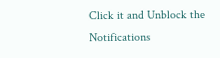Click it and Unblock the Notifications